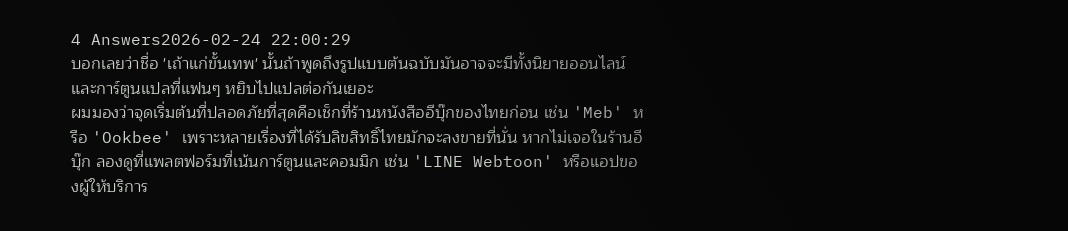4 Answers2026-02-24 22:00:29
บอกเลยว่าชื่อ 'เถ้าแก่ขั้นเทพ' นั้นถ้าพูดถึงรูปแบบต้นฉบับมันอาจจะมีทั้งนิยายออนไลน์และการ์ตูนแปลที่แฟนๆ หยิบไปแปลต่อกันเยอะ
ผมมองว่าจุดเริ่มต้นที่ปลอดภัยที่สุดคือเช็กที่ร้านหนังสืออีบุ๊กของไทยก่อน เช่น 'Meb' หรือ 'Ookbee' เพราะหลายเรื่องที่ได้รับลิขสิทธิ์ไทยมักจะลงขายที่นั่น หากไม่เจอในร้านอีบุ๊ก ลองดูที่แพลตฟอร์มที่เน้นการ์ตูนและคอมมิก เช่น 'LINE Webtoon' หรือแอปของผู้ให้บริการ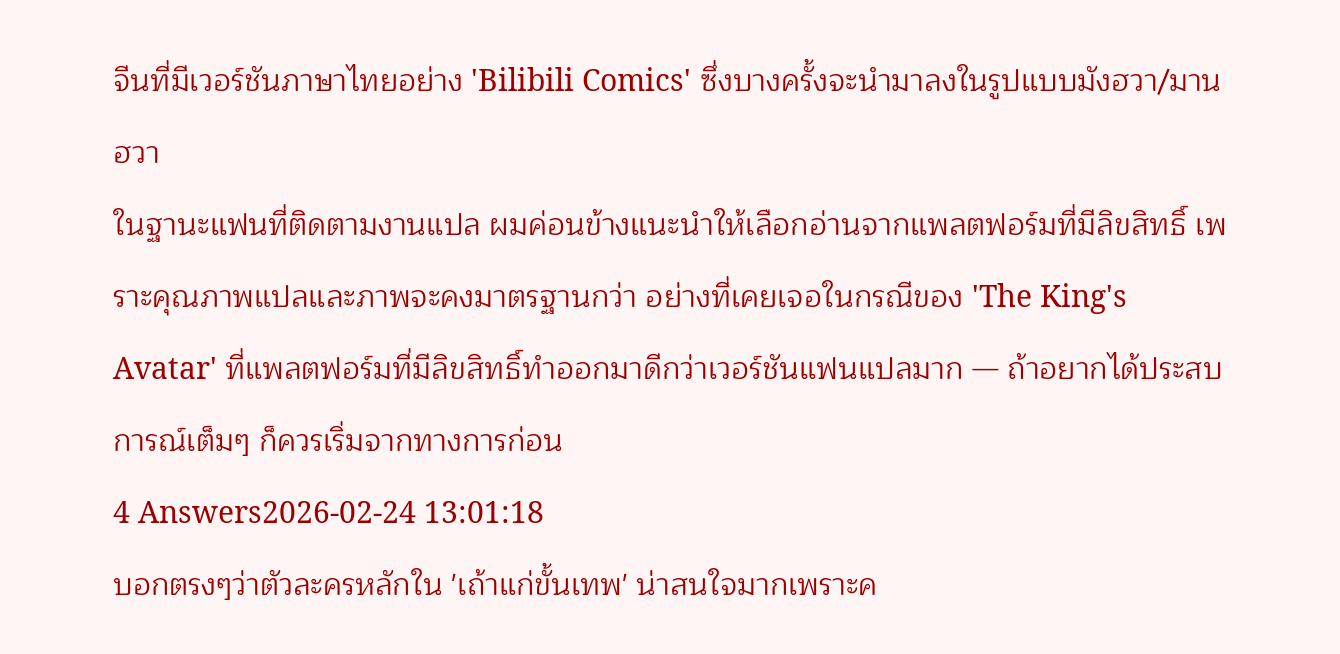จีนที่มีเวอร์ชันภาษาไทยอย่าง 'Bilibili Comics' ซึ่งบางครั้งจะนำมาลงในรูปแบบมังฮวา/มานฮวา
ในฐานะแฟนที่ติดตามงานแปล ผมค่อนข้างแนะนำให้เลือกอ่านจากแพลตฟอร์มที่มีลิขสิทธิ์ เพราะคุณภาพแปลและภาพจะคงมาตรฐานกว่า อย่างที่เคยเจอในกรณีของ 'The King's Avatar' ที่แพลตฟอร์มที่มีลิขสิทธิ์ทำออกมาดีกว่าเวอร์ชันแฟนแปลมาก — ถ้าอยากได้ประสบการณ์เต็มๆ ก็ควรเริ่มจากทางการก่อน
4 Answers2026-02-24 13:01:18
บอกตรงๆว่าตัวละครหลักใน 'เถ้าแก่ขั้นเทพ' น่าสนใจมากเพราะค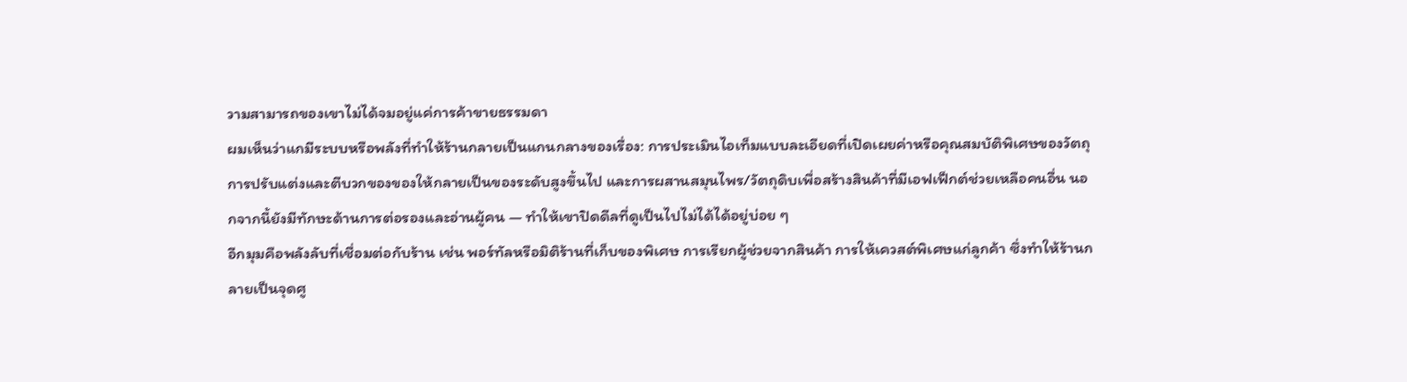วามสามารถของเขาไม่ได้จมอยู่แค่การค้าขายธรรมดา
ผมเห็นว่าแกมีระบบหรือพลังที่ทำให้ร้านกลายเป็นแกนกลางของเรื่อง: การประเมินไอเท็มแบบละเอียดที่เปิดเผยค่าหรือคุณสมบัติพิเศษของวัตถุ การปรับแต่งและตีบวกของของให้กลายเป็นของระดับสูงขึ้นไป และการผสานสมุนไพร/วัตถุดิบเพื่อสร้างสินค้าที่มีเอฟเฟ็กต์ช่วยเหลือคนอื่น นอกจากนี้ยังมีทักษะด้านการต่อรองและอ่านผู้คน — ทำให้เขาปิดดีลที่ดูเป็นไปไม่ได้ได้อยู่บ่อย ๆ
อีกมุมคือพลังลับที่เชื่อมต่อกับร้าน เช่น พอร์ทัลหรือมิติร้านที่เก็บของพิเศษ การเรียกผู้ช่วยจากสินค้า การให้เควสต์พิเศษแก่ลูกค้า ซึ่งทำให้ร้านกลายเป็นจุดศู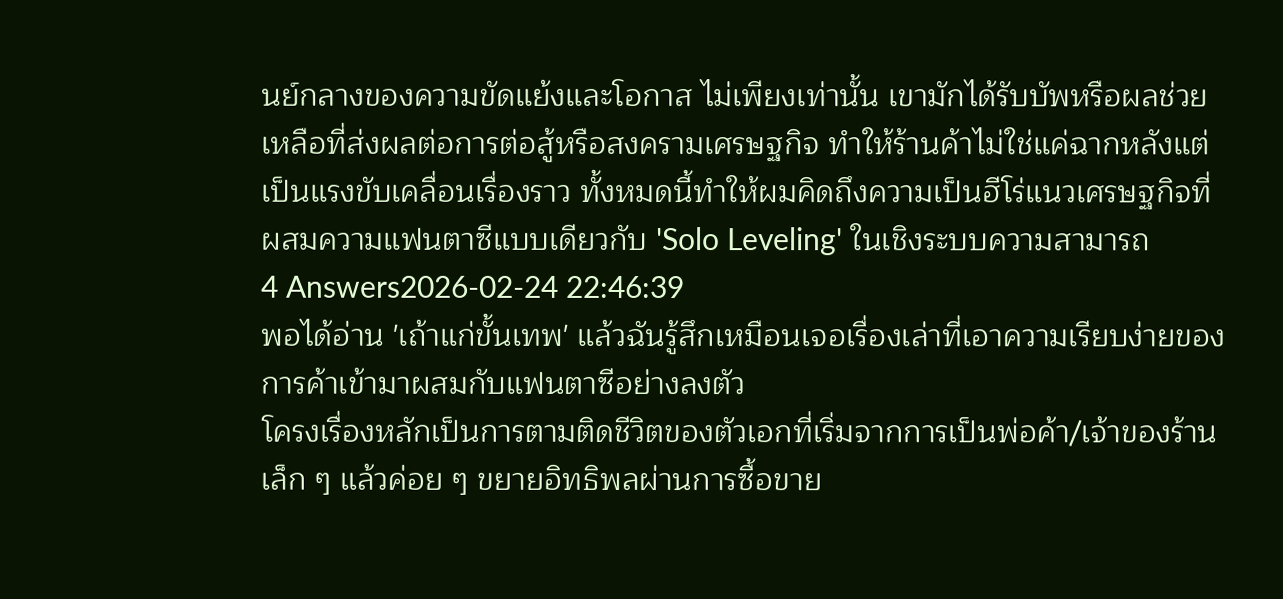นย์กลางของความขัดแย้งและโอกาส ไม่เพียงเท่านั้น เขามักได้รับบัพหรือผลช่วยเหลือที่ส่งผลต่อการต่อสู้หรือสงครามเศรษฐกิจ ทำให้ร้านค้าไม่ใช่แค่ฉากหลังแต่เป็นแรงขับเคลื่อนเรื่องราว ทั้งหมดนี้ทำให้ผมคิดถึงความเป็นฮีโร่แนวเศรษฐกิจที่ผสมความแฟนตาซีแบบเดียวกับ 'Solo Leveling' ในเชิงระบบความสามารถ
4 Answers2026-02-24 22:46:39
พอได้อ่าน 'เถ้าแก่ขั้นเทพ' แล้วฉันรู้สึกเหมือนเจอเรื่องเล่าที่เอาความเรียบง่ายของการค้าเข้ามาผสมกับแฟนตาซีอย่างลงตัว
โครงเรื่องหลักเป็นการตามติดชีวิตของตัวเอกที่เริ่มจากการเป็นพ่อค้า/เจ้าของร้านเล็ก ๆ แล้วค่อย ๆ ขยายอิทธิพลผ่านการซื้อขาย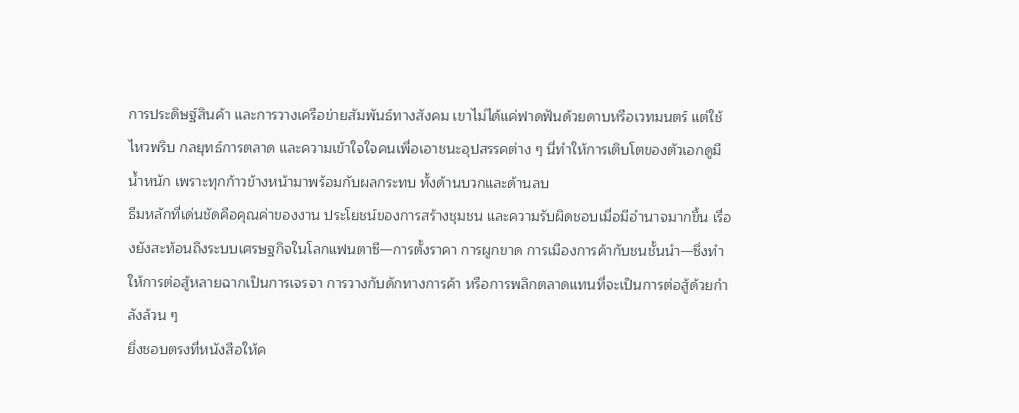การประดิษฐ์สินค้า และการวางเครือข่ายสัมพันธ์ทางสังคม เขาไม่ได้แค่ฟาดฟันด้วยดาบหรือเวทมนตร์ แต่ใช้ไหวพริบ กลยุทธ์การตลาด และความเข้าใจใจคนเพื่อเอาชนะอุปสรรคต่าง ๆ นี่ทำให้การเติบโตของตัวเอกดูมีน้ำหนัก เพราะทุกก้าวข้างหน้ามาพร้อมกับผลกระทบ ทั้งด้านบวกและด้านลบ
ธีมหลักที่เด่นชัดคือคุณค่าของงาน ประโยชน์ของการสร้างชุมชน และความรับผิดชอบเมื่อมีอำนาจมากขึ้น เรื่องยังสะท้อนถึงระบบเศรษฐกิจในโลกแฟนตาซี—การตั้งราคา การผูกขาด การเมืองการค้ากับชนชั้นนำ—ซึ่งทำให้การต่อสู้หลายฉากเป็นการเจรจา การวางกับดักทางการค้า หรือการพลิกตลาดแทนที่จะเป็นการต่อสู้ด้วยกำลังล้วน ๆ
ยิ่งชอบตรงที่หนังสือให้ค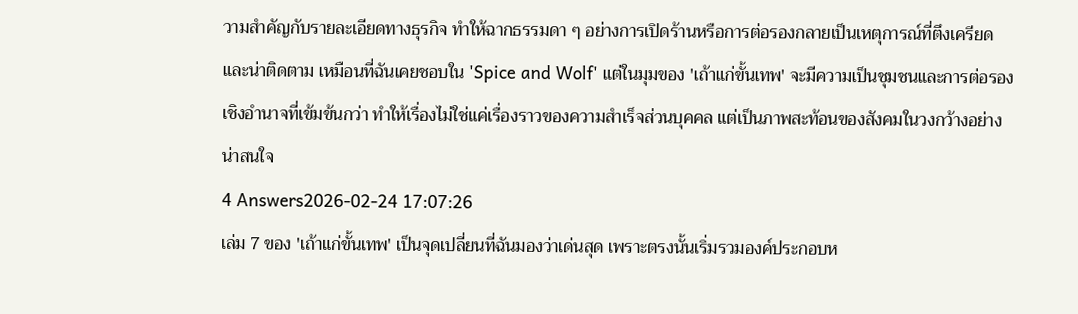วามสำคัญกับรายละเอียดทางธุรกิจ ทำให้ฉากธรรมดา ๆ อย่างการเปิดร้านหรือการต่อรองกลายเป็นเหตุการณ์ที่ตึงเครียดและน่าติดตาม เหมือนที่ฉันเคยชอบใน 'Spice and Wolf' แต่ในมุมของ 'เถ้าแก่ขั้นเทพ' จะมีความเป็นชุมชนและการต่อรองเชิงอำนาจที่เข้มข้นกว่า ทำให้เรื่องไม่ใช่แค่เรื่องราวของความสำเร็จส่วนบุคคล แต่เป็นภาพสะท้อนของสังคมในวงกว้างอย่างน่าสนใจ
4 Answers2026-02-24 17:07:26
เล่ม 7 ของ 'เถ้าแก่ขั้นเทพ' เป็นจุดเปลี่ยนที่ฉันมองว่าเด่นสุด เพราะตรงนั้นเริ่มรวมองค์ประกอบห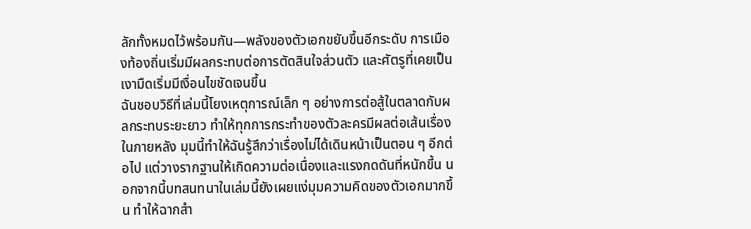ลักทั้งหมดไว้พร้อมกัน—พลังของตัวเอกขยับขึ้นอีกระดับ การเมืองท้องถิ่นเริ่มมีผลกระทบต่อการตัดสินใจส่วนตัว และศัตรูที่เคยเป็นเงามืดเริ่มมีเงื่อนไขชัดเจนขึ้น
ฉันชอบวิธีที่เล่มนี้โยงเหตุการณ์เล็ก ๆ อย่างการต่อสู้ในตลาดกับผลกระทบระยะยาว ทำให้ทุกการกระทำของตัวละครมีผลต่อเส้นเรื่องในภายหลัง มุมนี้ทำให้ฉันรู้สึกว่าเรื่องไม่ได้เดินหน้าเป็นตอน ๆ อีกต่อไป แต่วางรากฐานให้เกิดความต่อเนื่องและแรงกดดันที่หนักขึ้น นอกจากนี้บทสนทนาในเล่มนี้ยังเผยแง่มุมความคิดของตัวเอกมากขึ้น ทำให้ฉากสำ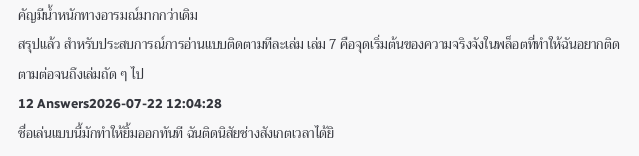คัญมีน้ำหนักทางอารมณ์มากกว่าเดิม
สรุปแล้ว สำหรับประสบการณ์การอ่านแบบติดตามทีละเล่ม เล่ม 7 คือจุดเริ่มต้นของความจริงจังในพล็อตที่ทำให้ฉันอยากติดตามต่อจนถึงเล่มถัด ๆ ไป
12 Answers2026-07-22 12:04:28
ชื่อเล่นแบบนี้มักทำให้ยิ้มออกทันที ฉันติดนิสัยช่างสังเกตเวลาได้ยิ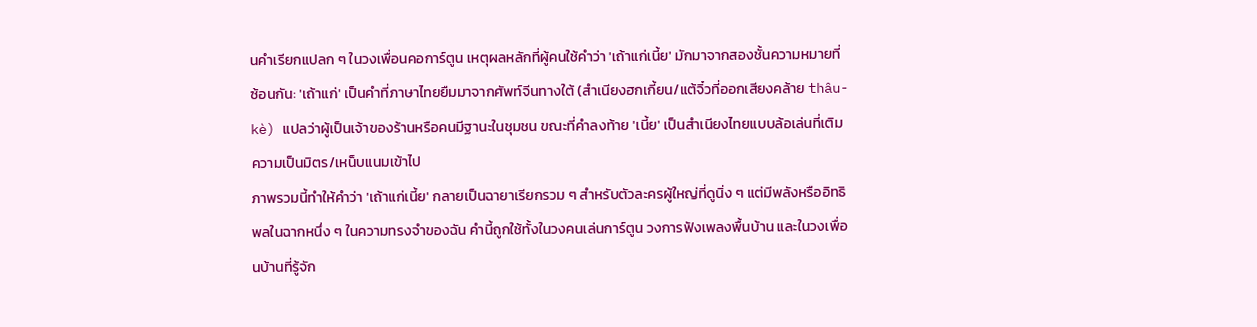นคำเรียกแปลก ๆ ในวงเพื่อนคอการ์ตูน เหตุผลหลักที่ผู้คนใช้คำว่า 'เถ้าแก่เนี้ย' มักมาจากสองชั้นความหมายที่ซ้อนกัน: 'เถ้าแก่' เป็นคำที่ภาษาไทยยืมมาจากศัพท์จีนทางใต้ (สำเนียงฮกเกี้ยน/แต้จิ๋วที่ออกเสียงคล้าย thâu-kè) แปลว่าผู้เป็นเจ้าของร้านหรือคนมีฐานะในชุมชน ขณะที่คำลงท้าย 'เนี้ย' เป็นสำเนียงไทยแบบล้อเล่นที่เติมความเป็นมิตร/เหน็บแนมเข้าไป
ภาพรวมนี้ทำให้คำว่า 'เถ้าแก่เนี้ย' กลายเป็นฉายาเรียกรวม ๆ สำหรับตัวละครผู้ใหญ่ที่ดูนิ่ง ๆ แต่มีพลังหรืออิทธิพลในฉากหนึ่ง ๆ ในความทรงจำของฉัน คำนี้ถูกใช้ทั้งในวงคนเล่นการ์ตูน วงการฟังเพลงพื้นบ้าน และในวงเพื่อนบ้านที่รู้จัก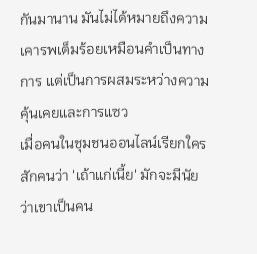กันมานาน มันไม่ได้หมายถึงความเคารพเต็มร้อยเหมือนคำเป็นทางการ แต่เป็นการผสมระหว่างความคุ้นเคยและการแซว
เมื่อคนในชุมชนออนไลน์เรียกใครสักคนว่า 'เถ้าแก่เนี้ย' มักจะมีนัยว่าเขาเป็นคน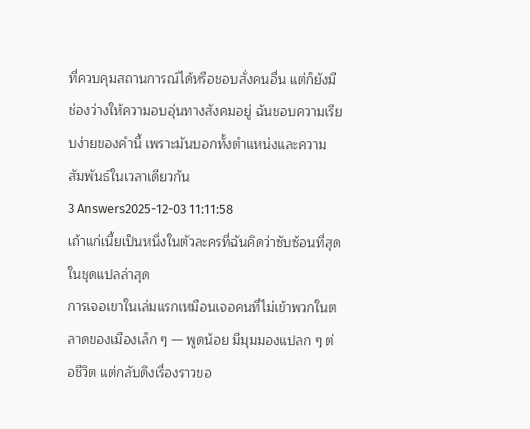ที่ควบคุมสถานการณ์ได้หรือชอบสั่งคนอื่น แต่ก็ยังมีช่องว่างให้ความอบอุ่นทางสังคมอยู่ ฉันชอบความเรียบง่ายของคำนี้ เพราะมันบอกทั้งตำแหน่งและความสัมพันธ์ในเวลาเดียวกัน
3 Answers2025-12-03 11:11:58
เถ้าแก่เนี้ยเป็นหนึ่งในตัวละครที่ฉันคิดว่าซับซ้อนที่สุดในชุดแปลล่าสุด
การเจอเขาในเล่มแรกเหมือนเจอคนที่ไม่เข้าพวกในตลาดของเมืองเล็ก ๆ — พูดน้อย มีมุมมองแปลก ๆ ต่อชีวิต แต่กลับดึงเรื่องราวขอ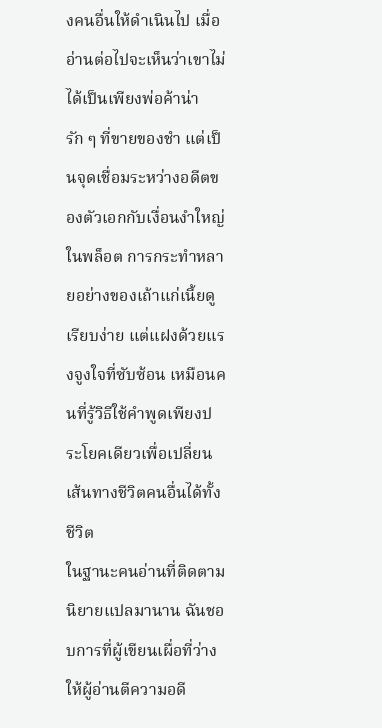งคนอื่นให้ดำเนินไป เมื่ออ่านต่อไปจะเห็นว่าเขาไม่ได้เป็นเพียงพ่อค้าน่ารัก ๆ ที่ขายของชำ แต่เป็นจุดเชื่อมระหว่างอดีตของตัวเอกกับเงื่อนงำใหญ่ในพล็อต การกระทำหลายอย่างของเถ้าแก่เนี้ยดูเรียบง่าย แต่แฝงด้วยแรงจูงใจที่ซับซ้อน เหมือนคนที่รู้วิธีใช้คำพูดเพียงประโยคเดียวเพื่อเปลี่ยนเส้นทางชีวิตคนอื่นได้ทั้งชีวิต
ในฐานะคนอ่านที่ติดตามนิยายแปลมานาน ฉันชอบการที่ผู้เขียนเผื่อที่ว่างให้ผู้อ่านตีความอดี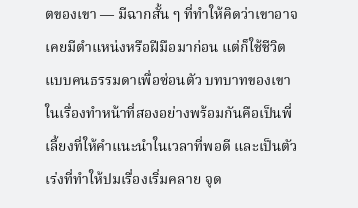ตของเขา — มีฉากสั้น ๆ ที่ทำให้คิดว่าเขาอาจเคยมีตำแหน่งหรือฝีมือมาก่อน แต่ก็ใช้ชีวิตแบบคนธรรมดาเพื่อซ่อนตัว บทบาทของเขาในเรื่องทำหน้าที่สองอย่างพร้อมกันคือเป็นพี่เลี้ยงที่ให้คำแนะนำในเวลาที่พอดี และเป็นตัวเร่งที่ทำให้ปมเรื่องเริ่มคลาย จุด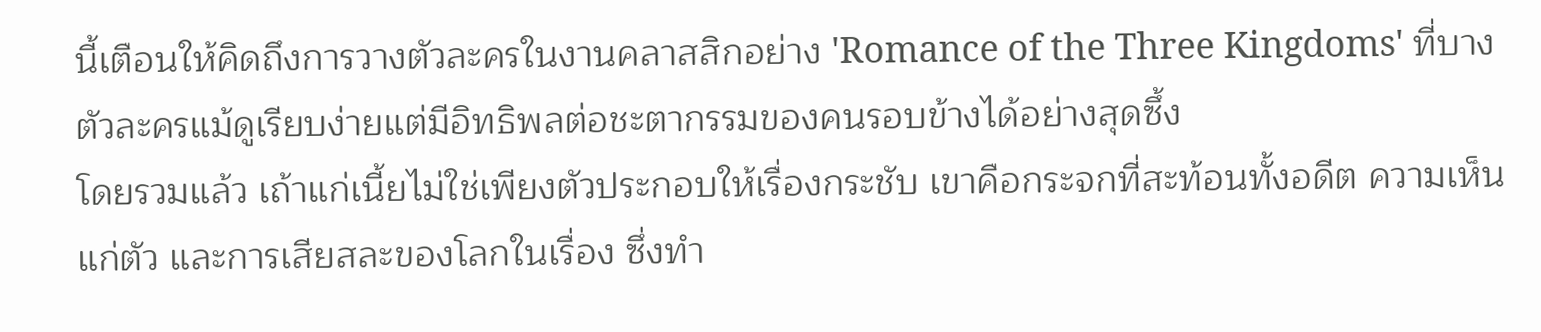นี้เตือนให้คิดถึงการวางตัวละครในงานคลาสสิกอย่าง 'Romance of the Three Kingdoms' ที่บางตัวละครแม้ดูเรียบง่ายแต่มีอิทธิพลต่อชะตากรรมของคนรอบข้างได้อย่างสุดซึ้ง
โดยรวมแล้ว เถ้าแก่เนี้ยไม่ใช่เพียงตัวประกอบให้เรื่องกระชับ เขาคือกระจกที่สะท้อนทั้งอดีต ความเห็นแก่ตัว และการเสียสละของโลกในเรื่อง ซึ่งทำ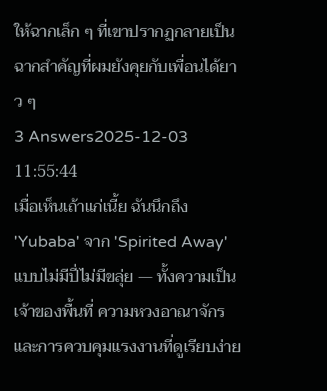ให้ฉากเล็ก ๆ ที่เขาปรากฏกลายเป็นฉากสำคัญที่ผมยังคุยกับเพื่อนได้ยาว ๆ
3 Answers2025-12-03 11:55:44
เมื่อเห็นเถ้าแก่เนี้ย ฉันนึกถึง 'Yubaba' จาก 'Spirited Away' แบบไม่มีปี่ไม่มีขลุ่ย — ทั้งความเป็นเจ้าของพื้นที่ ความหวงอาณาจักร และการควบคุมแรงงานที่ดูเรียบง่าย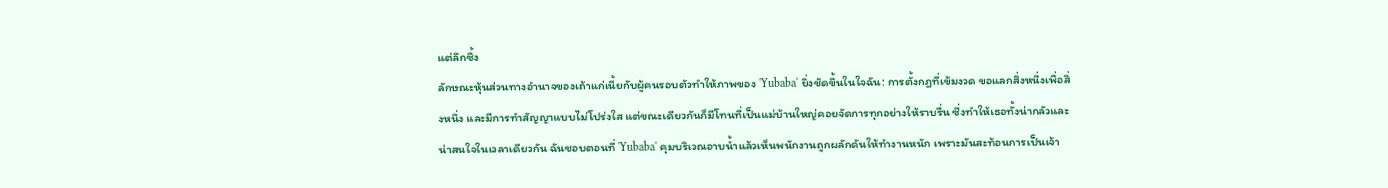แต่ลึกซึ้ง
ลักษณะหุ้นส่วนทางอำนาจของเถ้าแก่เนี้ยกับผู้คนรอบตัวทำให้ภาพของ 'Yubaba' ยิ่งชัดขึ้นในใจฉัน: การตั้งกฎที่เข้มงวด ขอแลกสิ่งหนึ่งเพื่อสิ่งหนึ่ง และมีการทำสัญญาแบบไม่โปร่งใส แต่ขณะเดียวกันก็มีโทนที่เป็นแม่บ้านใหญ่คอยจัดการทุกอย่างให้ราบรื่น ซึ่งทำให้เธอทั้งน่ากลัวและน่าสนใจในเวลาเดียวกัน ฉันชอบตอนที่ 'Yubaba' คุมบริเวณอาบน้ำแล้วเห็นพนักงานถูกผลักดันให้ทำงานหนัก เพราะมันสะท้อนการเป็นเจ้า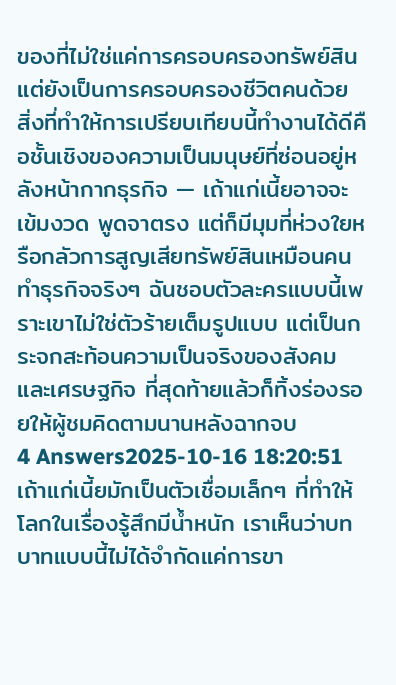ของที่ไม่ใช่แค่การครอบครองทรัพย์สิน แต่ยังเป็นการครอบครองชีวิตคนด้วย
สิ่งที่ทำให้การเปรียบเทียบนี้ทำงานได้ดีคือชั้นเชิงของความเป็นมนุษย์ที่ซ่อนอยู่หลังหน้ากากธุรกิจ — เถ้าแก่เนี้ยอาจจะเข้มงวด พูดจาตรง แต่ก็มีมุมที่ห่วงใยหรือกลัวการสูญเสียทรัพย์สินเหมือนคนทำธุรกิจจริงๆ ฉันชอบตัวละครแบบนี้เพราะเขาไม่ใช่ตัวร้ายเต็มรูปแบบ แต่เป็นกระจกสะท้อนความเป็นจริงของสังคมและเศรษฐกิจ ที่สุดท้ายแล้วก็ทิ้งร่องรอยให้ผู้ชมคิดตามนานหลังฉากจบ
4 Answers2025-10-16 18:20:51
เถ้าแก่เนี้ยมักเป็นตัวเชื่อมเล็กๆ ที่ทำให้โลกในเรื่องรู้สึกมีน้ำหนัก เราเห็นว่าบทบาทแบบนี้ไม่ได้จำกัดแค่การขา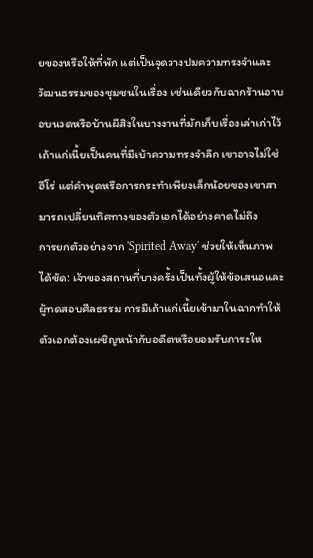ยของหรือให้ที่พัก แต่เป็นจุดวางปมความทรงจำและวัฒนธรรมของชุมชนในเรื่อง เช่นเดียวกับฉากร้านอาบอบนวดหรือบ้านผีสิงในบางงานที่มักเก็บเรื่องเล่าเก่าไว้ เถ้าแก่เนี้ยเป็นคนที่มีเบ้าความทรงจำลึก เขาอาจไม่ใช่ฮีโร่ แต่คำพูดหรือการกระทำเพียงเล็กน้อยของเขาสามารถเปลี่ยนทิศทางของตัวเอกได้อย่างคาดไม่ถึง
การยกตัวอย่างจาก 'Spirited Away' ช่วยให้เห็นภาพได้ชัด: เจ้าของสถานที่บางครั้งเป็นทั้งผู้ให้ข้อเสนอและผู้ทดสอบศีลธรรม การมีเถ้าแก่เนี้ยเข้ามาในฉากทำให้ตัวเอกต้องเผชิญหน้ากับอดีตหรือยอมรับภาระให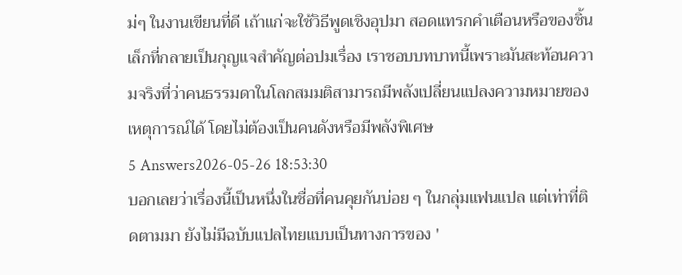ม่ๆ ในงานเขียนที่ดี เถ้าแก่จะใช้วิธีพูดเชิงอุปมา สอดแทรกคำเตือนหรือของชิ้นเล็กที่กลายเป็นกุญแจสำคัญต่อปมเรื่อง เราชอบบทบาทนี้เพราะมันสะท้อนความจริงที่ว่าคนธรรมดาในโลกสมมติสามารถมีพลังเปลี่ยนแปลงความหมายของเหตุการณ์ได้ โดยไม่ต้องเป็นคนดังหรือมีพลังพิเศษ
5 Answers2026-05-26 18:53:30
บอกเลยว่าเรื่องนี้เป็นหนึ่งในชื่อที่คนคุยกันบ่อย ๆ ในกลุ่มแฟนแปล แต่เท่าที่ติดตามมา ยังไม่มีฉบับแปลไทยแบบเป็นทางการของ '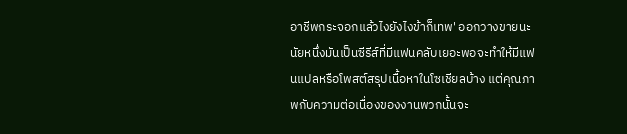อาชีพกระจอกแล้วไงยังไงข้าก็เทพ' ออกวางขายนะ นัยหนึ่งมันเป็นซีรีส์ที่มีแฟนคลับเยอะพอจะทำให้มีแฟนแปลหรือโพสต์สรุปเนื้อหาในโซเชียลบ้าง แต่คุณภาพกับความต่อเนื่องของงานพวกนั้นจะ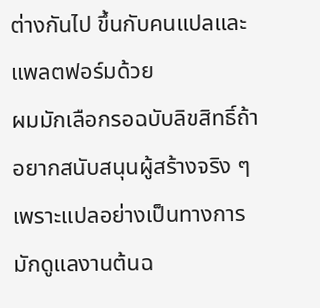ต่างกันไป ขึ้นกับคนแปลและแพลตฟอร์มด้วย
ผมมักเลือกรอฉบับลิขสิทธิ์ถ้าอยากสนับสนุนผู้สร้างจริง ๆ เพราะแปลอย่างเป็นทางการมักดูแลงานต้นฉ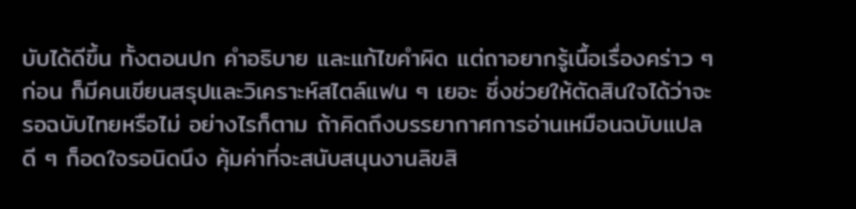บับได้ดีขึ้น ทั้งตอนปก คำอธิบาย และแก้ไขคำผิด แต่ถาอยากรู้เนื้อเรื่องคร่าว ๆ ก่อน ก็มีคนเขียนสรุปและวิเคราะห์สไตล์แฟน ๆ เยอะ ซึ่งช่วยให้ตัดสินใจได้ว่าจะรอฉบับไทยหรือไม่ อย่างไรก็ตาม ถ้าคิดถึงบรรยากาศการอ่านเหมือนฉบับแปลดี ๆ ก็อดใจรอนิดนึง คุ้มค่าที่จะสนับสนุนงานลิขสิ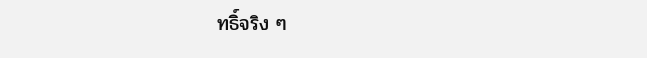ทธิ์จริง ๆ